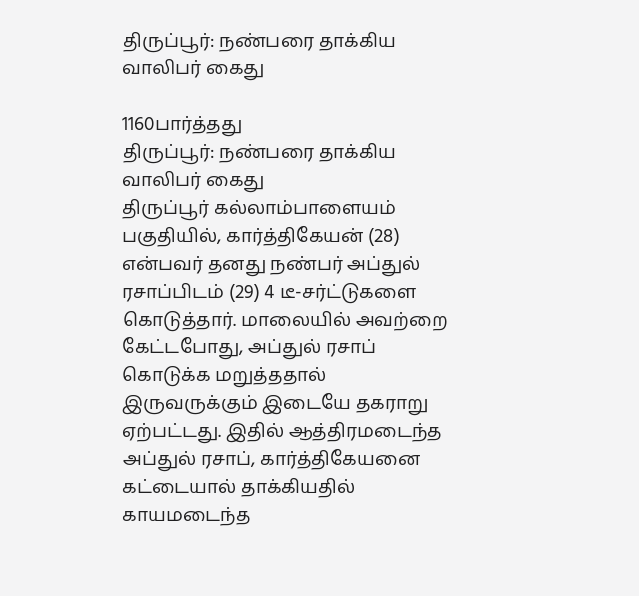திருப்பூர்: நண்பரை தாக்கிய வாலிபர் கைது

1160பார்த்தது
திருப்பூர்: நண்பரை தாக்கிய வாலிபர் கைது
திருப்பூர் கல்லாம்பாளையம் பகுதியில், கார்த்திகேயன் (28) என்பவர் தனது நண்பர் அப்துல் ரசாப்பிடம் (29) 4 டீ-சர்ட்டுகளை கொடுத்தார். மாலையில் அவற்றை கேட்டபோது, அப்துல் ரசாப் கொடுக்க மறுத்ததால் இருவருக்கும் இடையே தகராறு ஏற்பட்டது. இதில் ஆத்திரமடைந்த அப்துல் ரசாப், கார்த்திகேயனை கட்டையால் தாக்கியதில் காயமடைந்த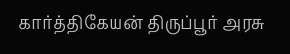கார்த்திகேயன் திருப்பூர் அரசு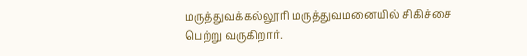மருத்துவக்கல்லூரி மருத்துவமனையில் சிகிச்சை பெற்று வருகிறார்.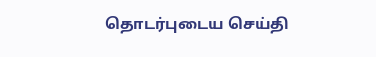தொடர்புடைய செய்தி